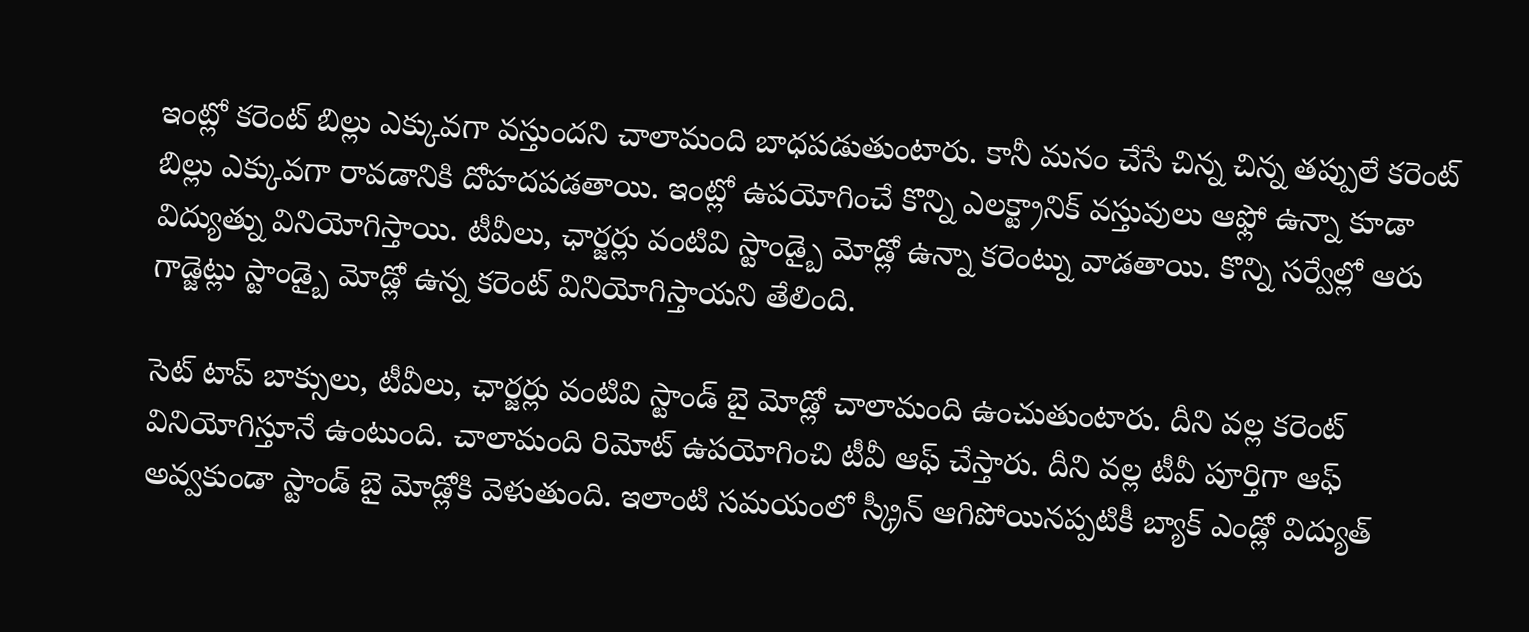ఇంట్లో కరెంట్ బిల్లు ఎక్కువగా వస్తుందని చాలామంది బాధపడుతుంటారు. కానీ మనం చేసే చిన్న చిన్న తప్పులే కరెంట్ బిల్లు ఎక్కువగా రావడానికి దోహదపడతాయి. ఇంట్లో ఉపయోగించే కొన్ని ఎలక్ట్రానిక్ వస్తువులు ఆఫ్లో ఉన్నా కూడా విద్యుత్ను వినియోగిస్తాయి. టీవీలు, ఛార్జర్లు వంటివి స్టాండ్బై మోడ్లో ఉన్నా కరెంట్ను వాడతాయి. కొన్ని సర్వేల్లో ఆరు గాడ్జెట్లు స్టాండ్బై మోడ్లో ఉన్న కరెంట్ వినియోగిస్తాయని తేలింది.

సెట్ టాప్ బాక్సులు, టీవీలు, ఛార్జర్లు వంటివి స్టాండ్ బై మోడ్లో చాలామంది ఉంచుతుంటారు. దీని వల్ల కరెంట్ వినియోగిస్తూనే ఉంటుంది. చాలామంది రిమోట్ ఉపయోగించి టీవీ ఆఫ్ చేస్తారు. దీని వల్ల టీవీ పూర్తిగా ఆఫ్ అవ్వకుండా స్టాండ్ బై మోడ్లోకి వెళుతుంది. ఇలాంటి సమయంలో స్క్రీన్ ఆగిపోయినప్పటికీ బ్యాక్ ఎండ్లో విద్యుత్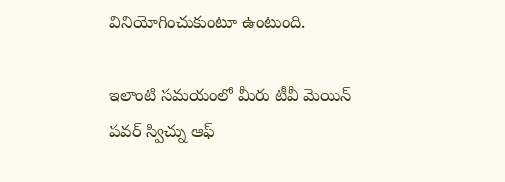వినియోగించుకుంటూ ఉంటుంది.

ఇలాంటి సమయంలో మీరు టీవీ మెయిన్ పవర్ స్విచ్ను ఆఫ్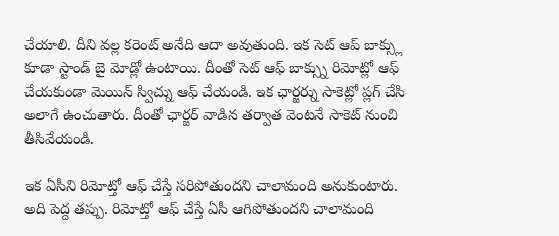చేయాలి. దీని వల్ల కరెంట్ అనేది ఆదా అవుతుంది. ఇక సెట్ ఆప్ బాక్స్లు కూడా స్టాండ్ బై మోడ్లో ఉంటాయి. దీంతో సెట్ ఆఫ్ బాక్స్ను రిమోట్లో ఆఫ్ చేయకుండా మెయిన్ స్విచ్ను ఆఫ్ చేయండి. ఇక ఛార్జర్ను సాకెట్లో ప్లగ్ చేసి అలాగే ఉంచుతారు. దీంతో ఛార్జర్ వాడిన తర్వాత వెంటనే సాకెట్ నుంచి తీసివేయండి.

ఇక ఏసీని రిమోట్తో ఆఫ్ చేస్తే సరిపోతుందని చాలామంది అనుకుంటారు. అది పెద్ద తప్పు. రిమోట్తో ఆఫ్ చేస్తే ఏసీ ఆగిపోతుందని చాలామంది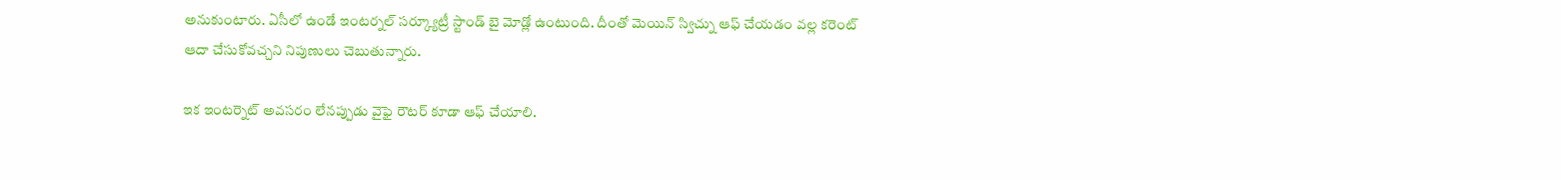అనుకుంటారు. ఏసీలో ఉండే ఇంటర్నల్ సర్క్యూట్రీ స్టాండ్ బై మోడ్లో ఉంటుంది. దీంతో మెయిన్ స్విచ్ను ఆఫ్ చేయడం వల్ల కరెంట్ ఆదా చేసుకోవచ్చని నిపుణులు చెబుతున్నారు.

ఇక ఇంటర్నెట్ అవసరం లేనప్పుడు వైఫై రౌటర్ కూడా ఆఫ్ చేయాలి.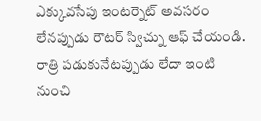ఎక్కువసేపు ఇంటర్నెట్ అవసరం లేనప్పుడు రౌటర్ స్విచ్ను ఆఫ్ చేయండి. రాత్రి పడుకునేటప్పుడు లేదా ఇంటి నుంచి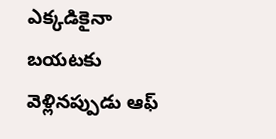ఎక్కడికైనా బయటకు వెళ్లినప్పుడు ఆఫ్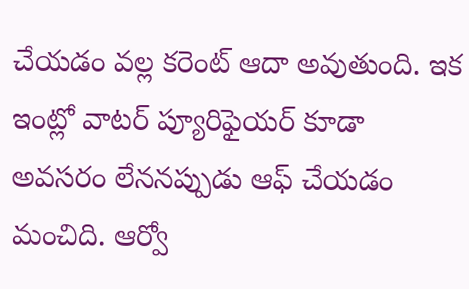చేయడం వల్ల కరెంట్ ఆదా అవుతుంది. ఇక ఇంట్లో వాటర్ ప్యూరిఫైయర్ కూడా అవసరం లేననప్పుడు ఆఫ్ చేయడం మంచిది. ఆర్వో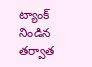ట్యాంక్ నిండిన తర్వాత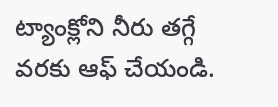ట్యాంక్లోని నీరు తగ్గే వరకు ఆఫ్ చేయండి.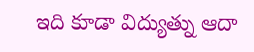ఇది కూడా విద్యుత్ను ఆదా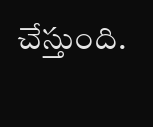చేస్తుంది.